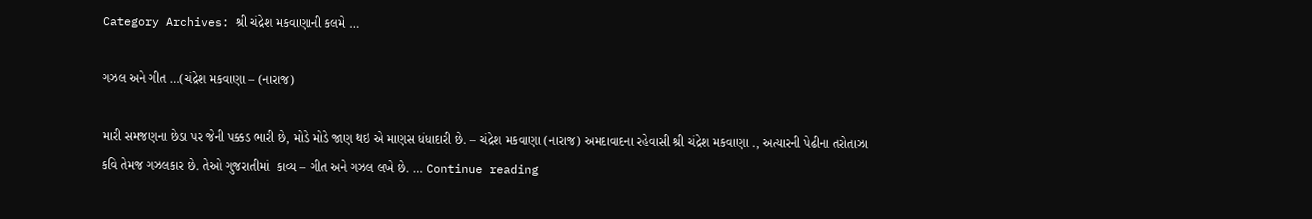Category Archives: શ્રી ચંદ્રેશ મકવાણાની કલમે …

ગઝલ અને ગીત …(ચંદ્રેશ મકવાણા – (નારાજ)

મારી સમજણના છેડા પર જેની પક્કડ ભારી છે, મોડે મોડે જાણ થઇ એ માણસ ધંધાદારી છે. – ચંદ્રેશ મકવાણા (નારાજ) અમદાવાદના રહેવાસી શ્રી ચંદ્રેશ મકવાણા ., અત્યારની પેઢીના તરોતાઝા કવિ તેમજ ગઝલકાર છે. તેઓ ગુજરાતીમાં  કાવ્ય – ગીત અને ગઝલ લખે છે. … Continue reading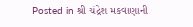Posted in શ્રી ચંદ્રેશ મકવાણાની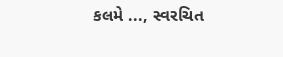કલમે ..., સ્વરચિત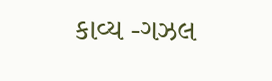કાવ્ય -ગઝલ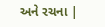અને રચના |